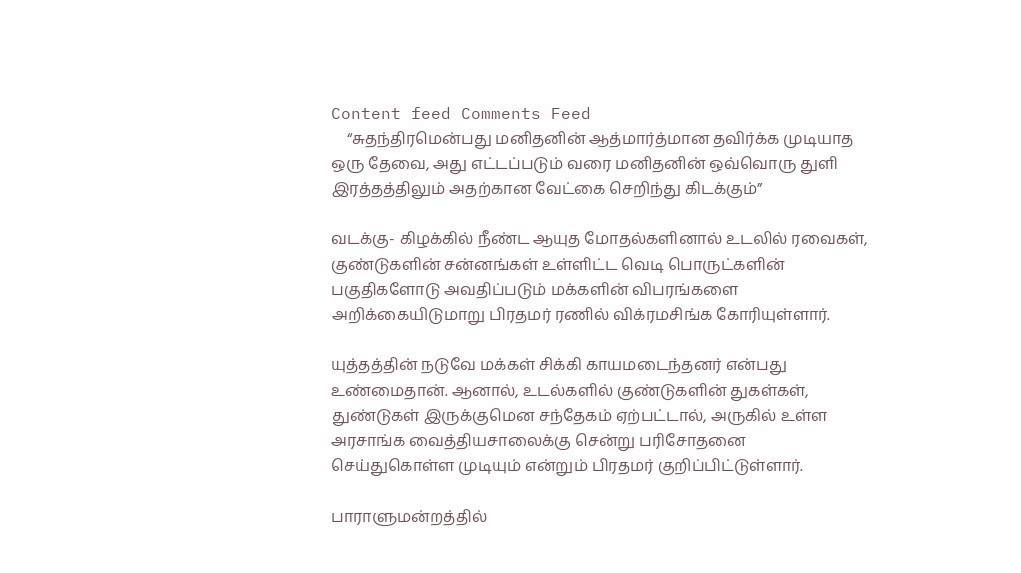Content feed Comments Feed
    “சுதந்திரமென்பது மனிதனின் ஆத்மார்த்மான தவிர்க்க முடியாத ஒரு தேவை, அது எட்டப்படும் வரை மனிதனின் ஒவ்வொரு துளி இரத்தத்திலும் அதற்கான வேட்கை செறிந்து கிடக்கும்”

வடக்கு- கிழக்கில் நீண்ட ஆயுத மோதல்களினால் உடலில் ரவைகள், குண்டுகளின் சன்னங்கள் உள்ளிட்ட வெடி பொருட்களின் பகுதிகளோடு அவதிப்படும் மக்களின் விபரங்களை அறிக்கையிடுமாறு பிரதமர் ரணில் விக்ரமசிங்க கோரியுள்ளார்.

யுத்தத்தின் நடுவே மக்கள் சிக்கி காயமடைந்தனர் என்பது உண்மைதான். ஆனால், உடல்களில் குண்டுகளின் துகள்கள், துண்டுகள் இருக்குமென சந்தேகம் ஏற்பட்டால், அருகில் உள்ள அரசாங்க வைத்தியசாலைக்கு சென்று பரிசோதனை செய்துகொள்ள முடியும் என்றும் பிரதமர் குறிப்பிட்டுள்ளார்.

பாராளுமன்றத்தில்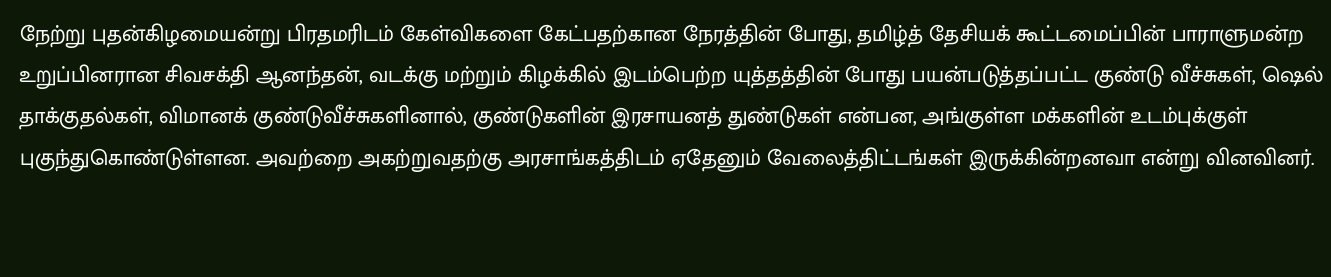நேற்று புதன்கிழமையன்று பிரதமரிடம் கேள்விகளை கேட்பதற்கான நேரத்தின் போது, தமிழ்த் தேசியக் கூட்டமைப்பின் பாராளுமன்ற உறுப்பினரான சிவசக்தி ஆனந்தன், வடக்கு மற்றும் கிழக்கில் இடம்பெற்ற யுத்தத்தின் போது பயன்படுத்தப்பட்ட குண்டு வீச்சுகள், ஷெல் தாக்குதல்கள், விமானக் குண்டுவீச்சுகளினால், குண்டுகளின் இரசாயனத் துண்டுகள் என்பன, அங்குள்ள மக்களின் உடம்புக்குள் புகுந்துகொண்டுள்ளன. அவற்றை அகற்றுவதற்கு அரசாங்கத்திடம் ஏதேனும் வேலைத்திட்டங்கள் இருக்கின்றனவா என்று வினவினர்.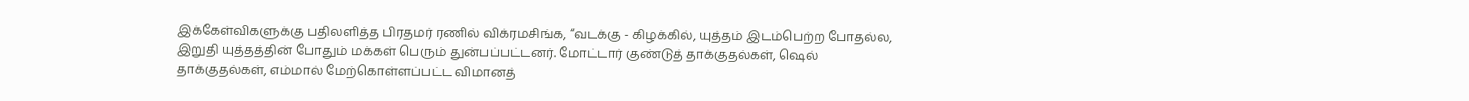இக்கேள்விகளுக்கு பதிலளித்த பிரதமர் ரணில் விக்ரமசிங்க, “வடக்கு - கிழக்கில், யுத்தம் இடம்பெற்ற போதல்ல, இறுதி யுத்தத்தின் போதும் மக்கள் பெரும் துன்பப்பட்டனர். மோட்டார் குண்டுத் தாக்குதல்கள், ஷெல் தாக்குதல்கள், எம்மால் மேற்கொள்ளப்பட்ட விமானத்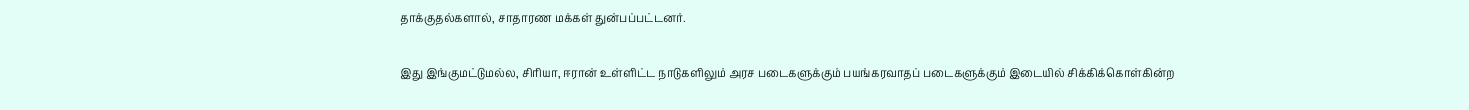தாக்குதல்களால், சாதாரண மக்கள் துன்பப்பட்டனர்.

இது இங்குமட்டுமல்ல, சிரியா, ஈரான் உள்ளிட்ட நாடுகளிலும் அரச படைகளுக்கும் பயங்கரவாதப் படைகளுக்கும் இடையில் சிக்கிக்கொள்கின்ற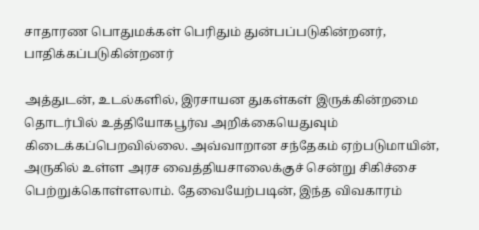சாதாரண பொதுமக்கள் பெரிதும் துன்பப்படுகின்றனர், பாதிக்கப்படுகின்றனர்

அத்துடன், உடல்களில், இரசாயன துகள்கள் இருக்கின்றமை தொடர்பில் உத்தியோகபூர்வ அறிக்கையெதுவும் கிடைக்கப்பெறவில்லை. அவ்வாறான சந்தேகம் ஏற்படுமாயின், அருகில் உள்ள அரச வைத்தியசாலைக்குச் சென்று சிகிச்சை பெற்றுக்கொள்ளலாம். தேவையேற்படின், இந்த விவகாரம்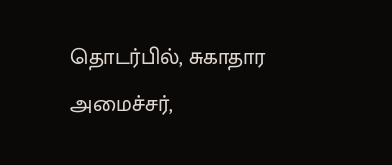தொடர்பில், சுகாதார அமைச்சர்,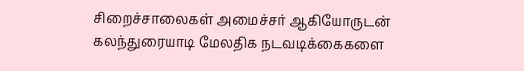சிறைச்சாலைகள் அமைச்சர் ஆகியோருடன் கலந்துரையாடி மேலதிக நடவடிக்கைகளை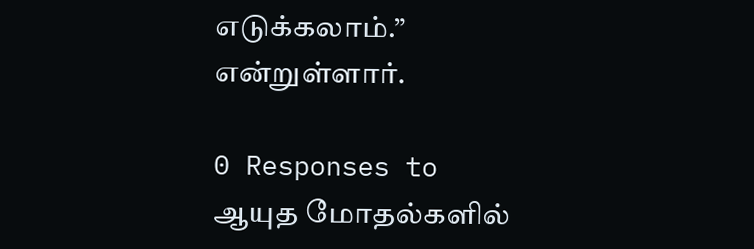எடுக்கலாம்.” என்றுள்ளார்.

0 Responses to ஆயுத மோதல்களில்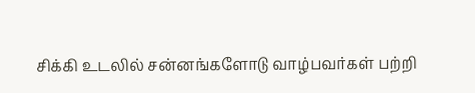சிக்கி உடலில் சன்னங்களோடு வாழ்பவர்கள் பற்றி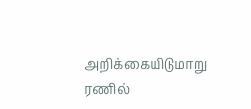அறிக்கையிடுமாறு ரணில்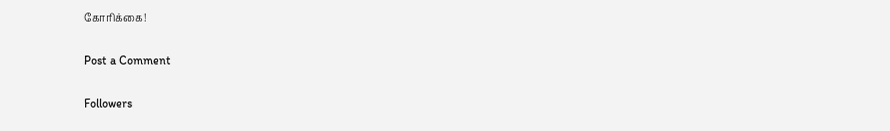கோரிக்கை!

Post a Comment

Followers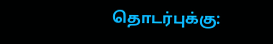தொடர்புக்கு: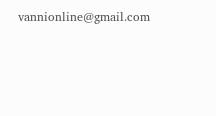vannionline@gmail.com